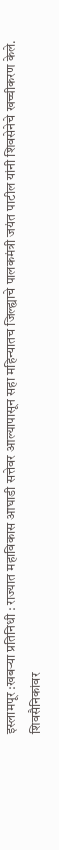इस्लामपूर :खबऱ्या प्रतिनिधी : राज्यात महाविकास आघाडी सत्तेवर आल्यापासून सहा महिन्यातच जिल्ह्याचे पालकमंत्री जयंत पाटील यांनी शिवसेनेचे खच्चीकरण केले. शिवसैनिकांवर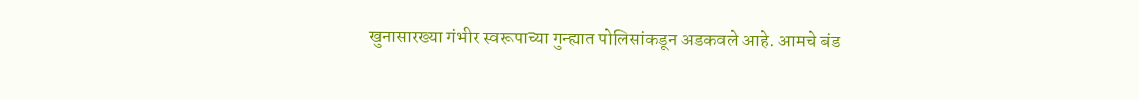खुनासारख्या गंभीर स्वरूपाच्या गुन्ह्यात पोलिसांकडून अडकवले आहे. आमचे बंड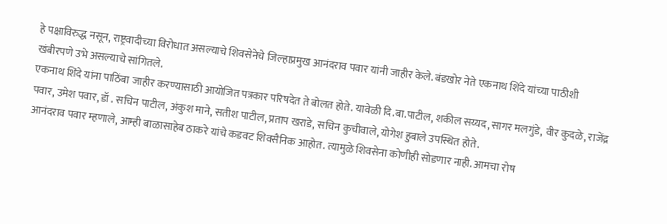हे पक्षाविरुद्ध नसून, राष्ट्रवादीच्या विरोधात असल्याचे शिवसेनेचे जिल्हाप्रमुख आनंदराव पवार यांनी जाहीर केले. बंडखोर नेते एकनाथ शिंदे यांच्या पाठीशी खंबीरपणे उभे असल्याचे सांगितले.
एकनाथ शिंदे यांना पाठिंबा जाहीर करण्यासाठी आयोजित पत्रकार परिषदेत ते बोलत होते. यावेळी दि.बा.पाटील, शकील सय्यद, सागर मलगुंडे, वीर कुदळे, राजेंद्र पवार, उमेश पवार, डॉ . सचिन पाटील, अंकुश माने, सतीश पाटील, प्रताप खराडे, सचिन कुचीवाले, योगेश हुबाले उपस्थित होते.
आनंदराव पवार म्हणाले, आम्ही बाळासाहेब ठाकरे यांचे कडवट शिवसैनिक आहोत. त्यामुळे शिवसेना कोणीही सोडणार नाही. आमचा रोष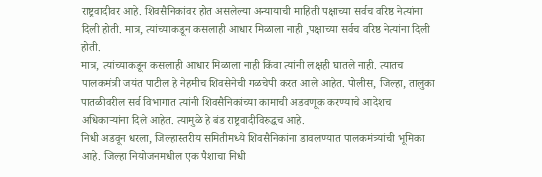राष्ट्रवादीवर आहे. शिवसैनिकांवर होत असलेल्या अन्यायाची माहिती पक्षाच्या सर्वच वरिष्ठ नेत्यांना दिली होती. मात्र, त्यांच्याकडून कसलाही आधार मिळाला नाही ,पक्षाच्या सर्वच वरिष्ठ नेत्यांना दिली होती.
मात्र, त्यांच्याकडून कसलाही आधार मिळाला नाही किंवा त्यांनी लक्षही घातले नाही. त्यातच पालकमंत्री जयंत पाटील हे नेहमीच शिवसेनेची गळचेपी करत आले आहेत. पोलीस, जिल्हा, तालुका पातळीवरील सर्व विभागात त्यांनी शिवसैनिकांच्या कामाची अडवणूक करण्याचे आदेशच अधिकाऱ्यांना दिले आहेत. त्यामुळे हे बंड राष्ट्रवादीविरुद्धच आहे.
निधी अडवून धरला, जिल्हास्तरीय समितीमध्ये शिवसैनिकांना डावलण्यात पालकमंत्र्यांची भूमिका आहे. जिल्हा नियोजनमधील एक पैशाचा निधी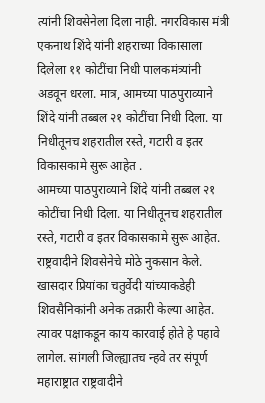त्यांनी शिवसेनेला दिला नाही. नगरविकास मंत्री एकनाथ शिंदे यांनी शहराच्या विकासाला दिलेला ११ कोटींचा निधी पालकमंत्र्यांनी अडवून धरला. मात्र, आमच्या पाठपुराव्याने शिंदे यांनी तब्बल २१ कोटींचा निधी दिला. या निधीतूनच शहरातील रस्ते, गटारी व इतर विकासकामे सुरू आहेत .
आमच्या पाठपुराव्याने शिंदे यांनी तब्बल २१ कोटींचा निधी दिला. या निधीतूनच शहरातील रस्ते, गटारी व इतर विकासकामे सुरू आहेत. राष्ट्रवादीने शिवसेनेचे मोठे नुकसान केले. खासदार प्रियांका चतुर्वेदी यांच्याकडेही शिवसैनिकांनी अनेक तक्रारी केल्या आहेत. त्यावर पक्षाकडून काय कारवाई होते हे पहावे लागेल. सांगली जिल्ह्यातच न्हवे तर संपूर्ण महाराष्ट्रात राष्ट्रवादीने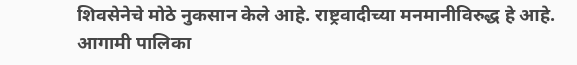शिवसेनेचे मोठे नुकसान केले आहे. राष्ट्रवादीच्या मनमानीविरुद्ध हे आहे. आगामी पालिका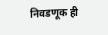निवडणूक ही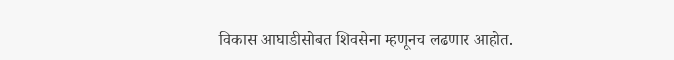विकास आघाडीसोबत शिवसेना म्हणूनच लढणार आहोत.